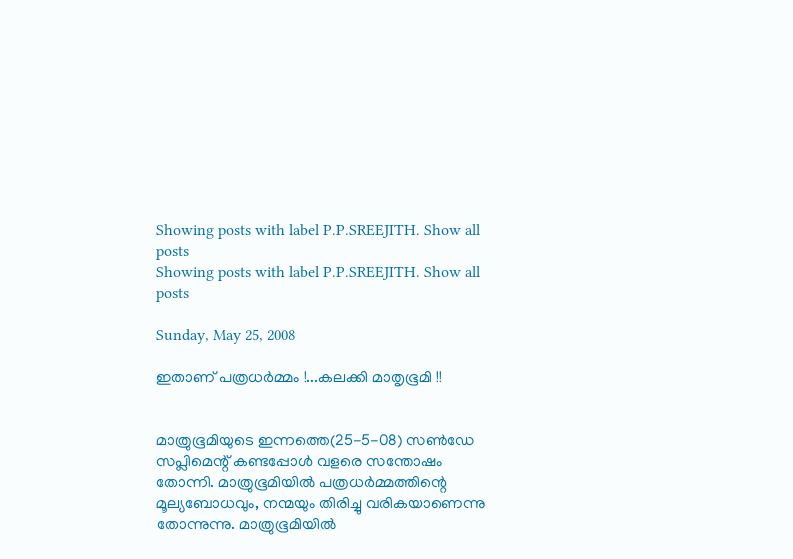Showing posts with label P.P.SREEJITH. Show all posts
Showing posts with label P.P.SREEJITH. Show all posts

Sunday, May 25, 2008

ഇതാണ് പത്രധര്‍മ്മം !...കലക്കി മാതൃഭൂമി !!


മാത്രുഭൂമിയുടെ ഇന്നത്തെ(25-5-08) സണ്‍‌ഡേ സപ്ലിമെന്റ് കണ്ടപ്പോള്‍ വളരെ സന്തോഷം തോന്നി. മാത്രുഭൂമിയില്‍ പത്രധര്‍മ്മത്തിന്റെ മൂല്യബോധവും, നന്മയും തിരിച്ചു വരികയാണെന്നു തോന്നുന്നു. മാത്രുഭൂമിയില്‍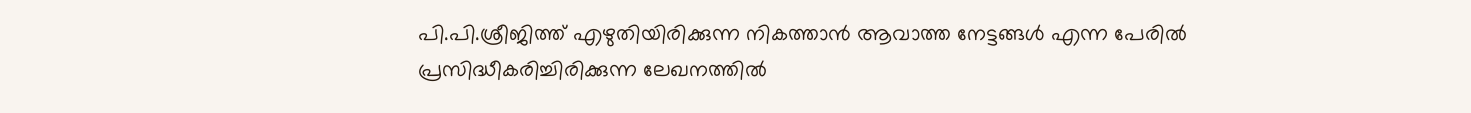പി.പി.ശ്രീജിത്ത് എഴുതിയിരിക്കുന്ന നികത്താന്‍ ആവാത്ത നേട്ടങ്ങള്‍ എന്ന പേരില്‍ പ്രസിദ്ധീകരിച്ചിരിക്കുന്ന ലേഖനത്തില്‍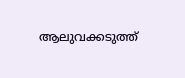ആലുവക്കടുത്ത്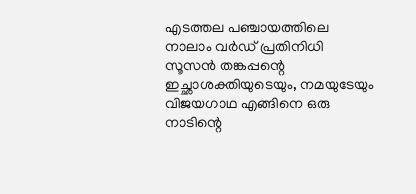എടത്തല പഞ്ചായത്തിലെ നാലാം വര്‍ഡ് പ്രതിനിധി സൂസന്‍ തങ്കപ്പന്റെ ഇച്ഛാശക്തിയുടെയും, നമയുടേയും വിജയഗാഥ എങ്ങിനെ ഒരു നാടിന്റെ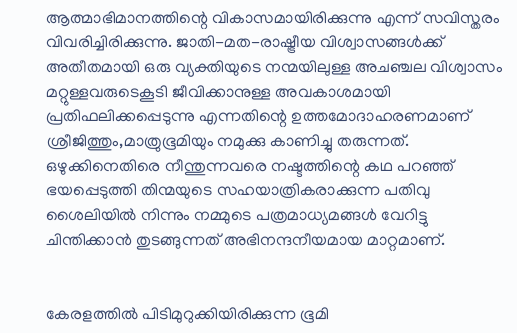ആത്മാഭിമാനത്തിന്റെ വികാസമായിരിക്കുന്നു എന്ന് സവിസ്തരം വിവരിച്ചിരിക്കുന്നു. ജാതി-മത-രാഷ്ട്രീയ വിശ്വാസങ്ങള്‍ക്ക് അതീതമായി ഒരു വ്യക്തിയുടെ നന്മയിലുള്ള അചഞ്ചല വിശ്വാസം മറ്റുള്ളവരുടെകൂടി ജീവിക്കാനുള്ള അവകാശമായി പ്രതിഫലിക്കപ്പെടുന്നു എന്നതിന്റെ ഉത്തമോദാഹരണമാണ് ശ്രീജിത്തും,മാത്രുഭൂമിയും നമുക്കു കാണിച്ചു തരുന്നത്. ഒഴുക്കിനെതിരെ നീന്തുന്നവരെ നഷ്ടത്തിന്റെ കഥ പറഞ്ഞ് ഭയപ്പെടുത്തി തിന്മയുടെ സഹയാത്രികരാക്കുന്ന പതിവു ശൈലിയില്‍ നിന്നും നമ്മുടെ പത്രമാധ്യമങ്ങള്‍ വേറിട്ടു ചിന്തിക്കാന്‍ തുടങ്ങുന്നത് അഭിനന്ദനീയമായ മാറ്റമാണ്.


കേരളത്തില്‍ പിടിമുറുക്കിയിരിക്കുന്ന ഭൂമി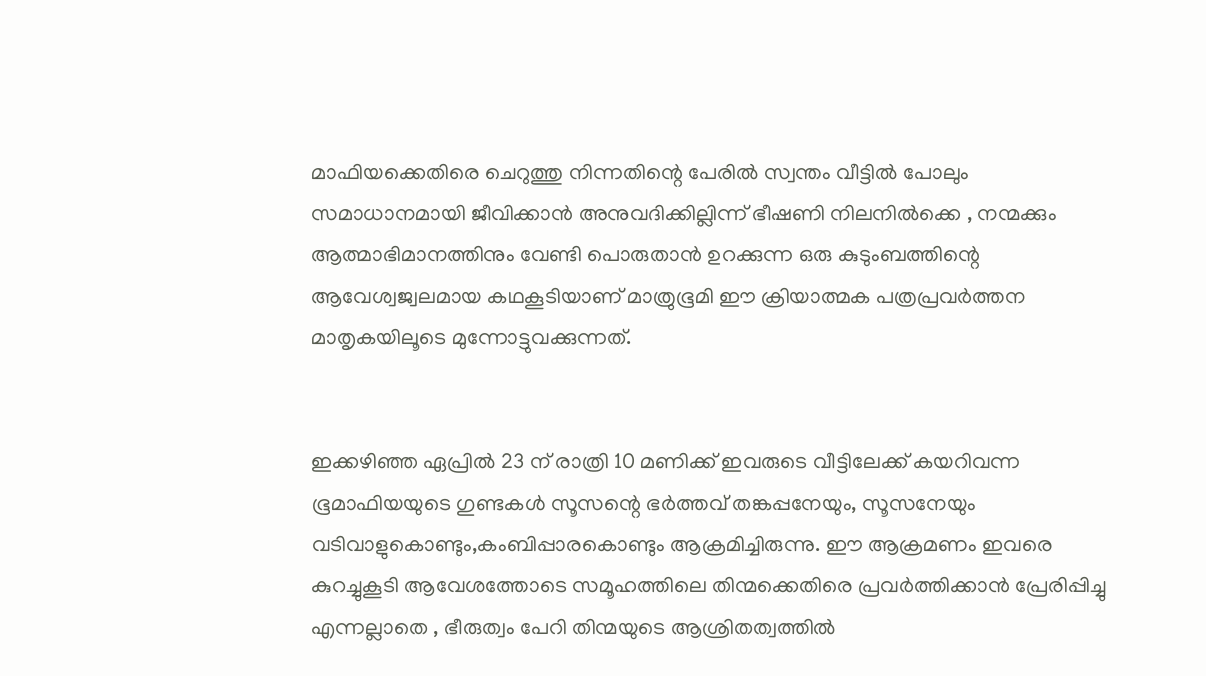മാഫിയക്കെതിരെ ചെറുത്തു നിന്നതിന്റെ പേരില്‍ സ്വന്തം വീട്ടില്‍ പോലും സമാധാനമായി ജീവിക്കാന്‍ അനുവദിക്കില്ലിന്ന് ഭീഷണി നിലനില്‍ക്കെ , നന്മക്കും ആത്മാഭിമാനത്തിനും വേണ്ടി പൊരുതാന്‍ ഉറക്കുന്ന ഒരു കുടുംബത്തിന്റെ ആവേശ്വജ്വലമായ കഥകൂടിയാണ് മാത്രുഭൂമി ഈ ക്രിയാത്മക പത്രപ്രവര്‍ത്തന മാതൃകയിലൂടെ മുന്നോട്ടുവക്കുന്നത്.


ഇക്കഴിഞ്ഞ ഏപ്രില്‍ 23 ന് രാത്രി 10 മണിക്ക് ഇവരുടെ വീട്ടിലേക്ക് കയറിവന്ന ഭൂമാഫിയയുടെ ഗുണ്ടകള്‍ സൂസന്റെ ഭര്‍ത്തവ് തങ്കപ്പനേയും, സൂസനേയും വടിവാളുകൊണ്ടും,കംബിപ്പാരകൊണ്ടും ആക്രമിച്ചിരുന്നു. ഈ ആക്രമണം ഇവരെ കുറച്ചുകൂടി ആവേശത്തോടെ സമൂഹത്തിലെ തിന്മക്കെതിരെ പ്രവര്‍ത്തിക്കാന്‍ പ്രേരിപ്പിച്ചു എന്നല്ലാതെ , ഭീരുത്വം പേറി തിന്മയുടെ ആശ്രിതത്വത്തില്‍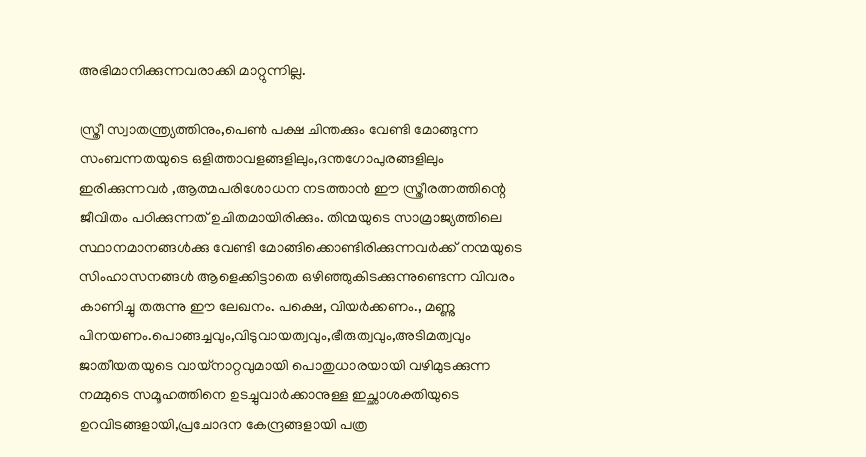അഭിമാനിക്കുന്നവരാക്കി മാറ്റുന്നില്ല.

സ്ത്രീ സ്വാതന്ത്ര്യത്തിനും,പെണ്‍ പക്ഷ ചിന്തക്കും വേണ്ടി മോങ്ങുന്ന സംബന്നതയുടെ ഒളിത്താവളങ്ങളിലും,ദന്തഗോപുരങ്ങളിലും ഇരിക്കുന്നവര്‍ ,ആത്മപരിശോധന നടത്താന്‍ ഈ സ്ത്രീരത്നത്തിന്റെ ജീവിതം പഠിക്കുന്നത് ഉചിതമായിരിക്കും. തിന്മയുടെ സാമ്രാജ്യത്തിലെ സ്ഥാനമാനങ്ങള്‍ക്കു വേണ്ടി മോങ്ങിക്കൊണ്ടിരിക്കുന്നവര്‍ക്ക് നന്മയുടെ സിംഹാസനങ്ങള്‍ ആളെക്കിട്ടാതെ ഒഴിഞ്ഞുകിടക്കുന്നുണ്ടെന്ന വിവരം കാണിച്ചു തരുന്നു ഈ ലേഖനം. പക്ഷെ, വിയര്‍ക്കണം., മണ്ണു പിനയണം.പൊങ്ങച്ചവും,വിടുവായത്വവും,ഭീരുത്വവും,അടിമത്വവും ജാതീയതയുടെ വായ്നാറ്റവുമായി പൊതുധാരയായി വഴിമുടക്കുന്ന നമ്മുടെ സമൂഹത്തിനെ ഉടച്ചുവാര്‍ക്കാനുള്ള ഇച്ഛാശക്തിയുടെ ഉറവിടങ്ങളായി,പ്രചോദന കേന്ദ്രങ്ങളായി പത്ര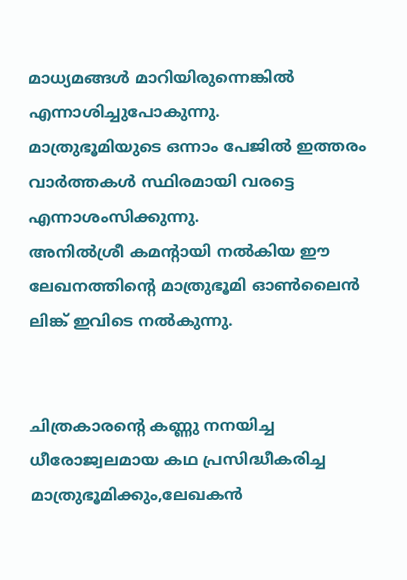മാധ്യമങ്ങള്‍ മാറിയിരുന്നെങ്കില്‍ എന്നാശിച്ചുപോകുന്നു.
മാത്രുഭൂമിയുടെ ഒന്നാം പേജില്‍ ഇത്തരം വാര്‍ത്തകള്‍ സ്ഥിരമായി വരട്ടെ എന്നാശംസിക്കുന്നു.
അനില്‍ശ്രീ കമന്റായി നല്‍കിയ ഈ ലേഖനത്തിന്റെ മാത്രുഭൂമി ഓണ്‍ലൈന്‍ ലിങ്ക് ഇവിടെ നല്‍കുന്നു.


ചിത്രകാരന്റെ കണ്ണു നനയിച്ച ധീരോജ്വലമായ കഥ പ്രസിദ്ധീകരിച്ച മാത്രുഭൂമിക്കും,ലേഖകന്‍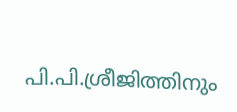പി.പി.ശ്രീജിത്തിനും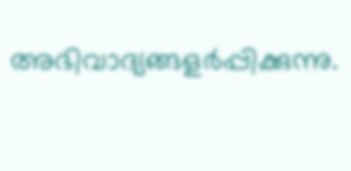അഭിവാദ്യങ്ങളര്‍പ്പിക്കുന്നു.